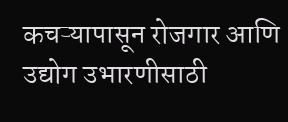कचऱ्यापासून रोजगार आणि उद्योग उभारणीसाठी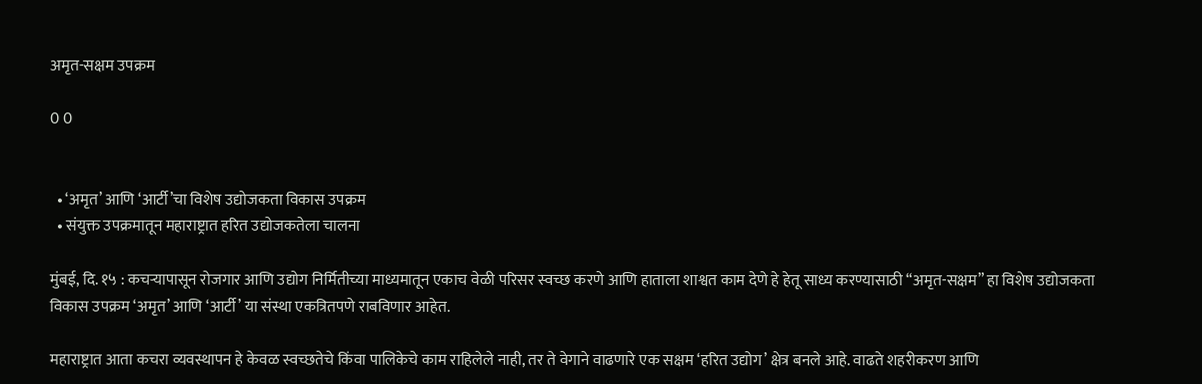अमृत-सक्षम उपक्रम

0 0


  • ‘अमृत’ आणि ‘आर्टी’चा विशेष उद्योजकता विकास उपक्रम
  • संयुक्त उपक्रमातून महाराष्ट्रात हरित उद्योजकतेला चालना

मुंबई, दि. १५ : कचऱ्यापासून रोजगार आणि उद्योग निर्मितीच्या माध्यमातून एकाच वेळी परिसर स्वच्छ करणे आणि हाताला शाश्वत काम देणे हे हेतू साध्य करण्यासाठी “अमृत-सक्षम” हा विशेष उद्योजकता विकास उपक्रम ‘अमृत’ आणि ‘आर्टी’ या संस्था एकत्रितपणे राबविणार आहेत.

महाराष्ट्रात आता कचरा व्यवस्थापन हे केवळ स्वच्छतेचे किंवा पालिकेचे काम राहिलेले नाही, तर ते वेगाने वाढणारे एक सक्षम ‘हरित उद्योग’ क्षेत्र बनले आहे. वाढते शहरीकरण आणि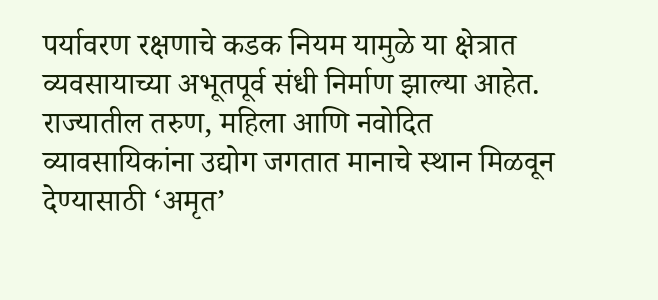पर्यावरण रक्षणाचे कडक नियम यामुळे या क्षेत्रात व्यवसायाच्या अभूतपूर्व संधी निर्माण झाल्या आहेत. राज्यातील तरुण, महिला आणि नवोदित व्यावसायिकांना उद्योग जगतात मानाचे स्थान मिळवून देण्यासाठी ‘अमृत’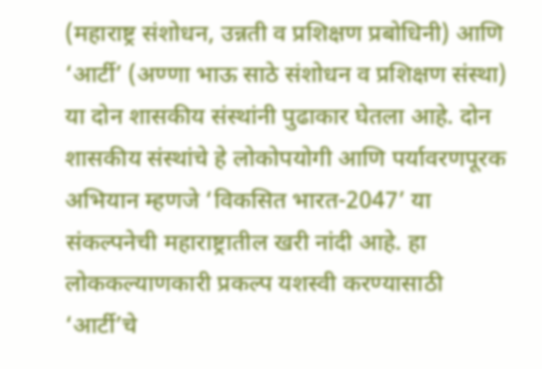(महाराष्ट्र संशोधन, उन्नती व प्रशिक्षण प्रबोधिनी) आणि ‘आर्टी’ (अण्णा भाऊ साठे संशोधन व प्रशिक्षण संस्था) या दोन शासकीय संस्थांनी पुढाकार घेतला आहे. दोन शासकीय संस्थांचे हे लोकोपयोगी आणि पर्यावरणपूरक अभियान म्हणजे ‘विकसित भारत-2047’ या संकल्पनेची महाराष्ट्रातील खरी नांदी आहे. हा लोककल्याणकारी प्रकल्प यशस्वी करण्यासाठी ‘आर्टी’चे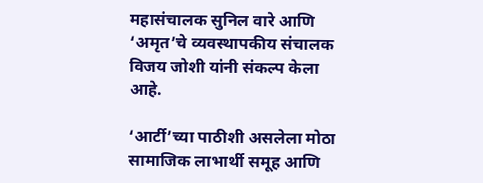महासंचालक सुनिल वारे आणि ‘अमृत’चे व्यवस्थापकीय संचालक विजय जोशी यांनी संकल्प केला आहे.

‘आर्टी’च्या पाठीशी असलेला मोठा सामाजिक लाभार्थी समूह आणि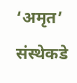‘अमृत’ संस्थेकडे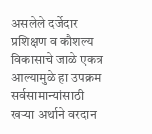असलेले दर्जेदार प्रशिक्षण व कौशल्य विकासाचे जाळे एकत्र आल्यामुळे हा उपक्रम सर्वसामान्यांसाठी खऱ्या अर्थाने वरदान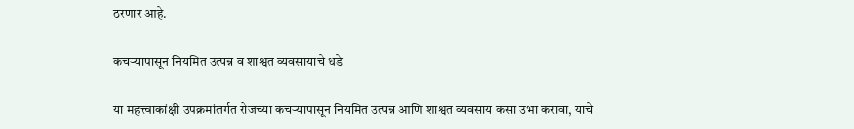ठरणार आहे.

कचऱ्यापासून नियमित उत्पन्न व शाश्वत व्यवसायाचे धडे

या महत्त्वाकांक्षी उपक्रमांतर्गत रोजच्या कचऱ्यापासून नियमित उत्पन्न आणि शाश्वत व्यवसाय कसा उभा करावा, याचे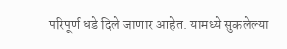परिपूर्ण धडे दिले जाणार आहेत. यामध्ये सुकलेल्या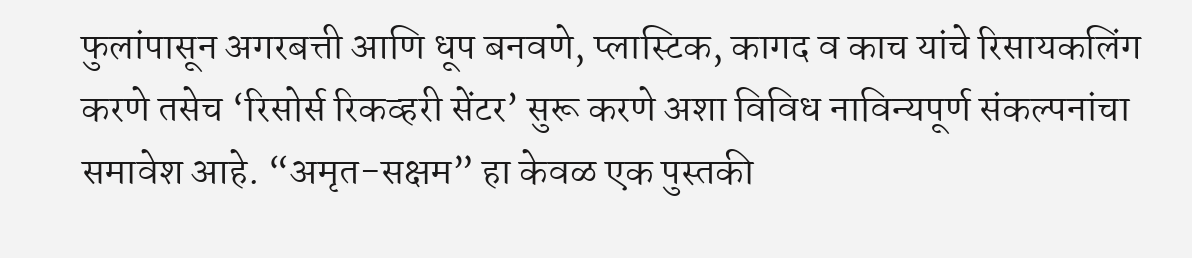फुलांपासून अगरबत्ती आणि धूप बनवणे, प्लास्टिक, कागद व काच यांचे रिसायकलिंग करणे तसेच ‘रिसोर्स रिकव्हरी सेंटर’ सुरू करणे अशा विविध नाविन्यपूर्ण संकल्पनांचा समावेश आहे. “अमृत-सक्षम” हा केवळ एक पुस्तकी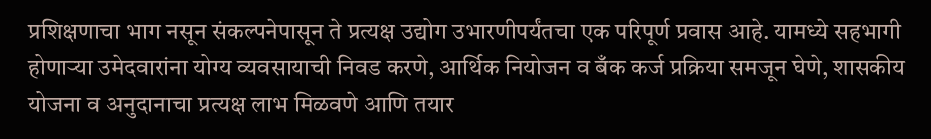प्रशिक्षणाचा भाग नसून संकल्पनेपासून ते प्रत्यक्ष उद्योग उभारणीपर्यंतचा एक परिपूर्ण प्रवास आहे. यामध्ये सहभागी होणाऱ्या उमेदवारांना योग्य व्यवसायाची निवड करणे, आर्थिक नियोजन व बँक कर्ज प्रक्रिया समजून घेणे, शासकीय योजना व अनुदानाचा प्रत्यक्ष लाभ मिळवणे आणि तयार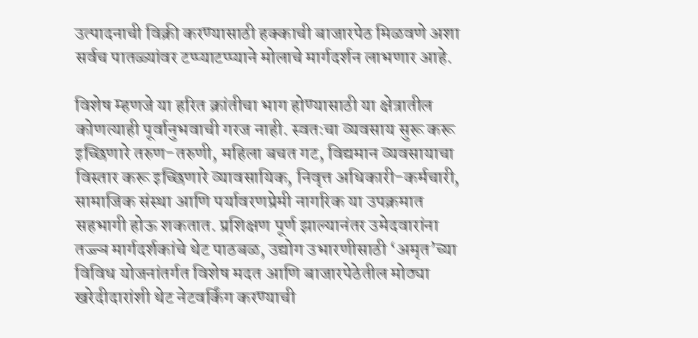उत्पादनाची विक्री करण्यासाठी हक्काची बाजारपेठ मिळवणे अशा सर्वच पातळ्यांवर टप्प्याटप्प्याने मोलाचे मार्गदर्शन लाभणार आहे.

विशेष म्हणजे या हरित क्रांतीचा भाग होण्यासाठी या क्षेत्रातील कोणत्याही पूर्वानुभवाची गरज नाही. स्वतःचा व्यवसाय सुरू करू इच्छिणारे तरुण-तरुणी, महिला बचत गट, विद्यमान व्यवसायाचा विस्तार करू इच्छिणारे व्यावसायिक, निवृत्त अधिकारी-कर्मचारी, सामाजिक संस्था आणि पर्यावरणप्रेमी नागरिक या उपक्रमात सहभागी होऊ शकतात. प्रशिक्षण पूर्ण झाल्यानंतर उमेदवारांना तज्ज्ञ मार्गदर्शकांचे थेट पाठबळ, उद्योग उभारणीसाठी ‘अमृत’च्या विविध योजनांतर्गत विशेष मदत आणि बाजारपेठेतील मोठ्या खरेदीदारांशी थेट नेटवर्किंग करण्याची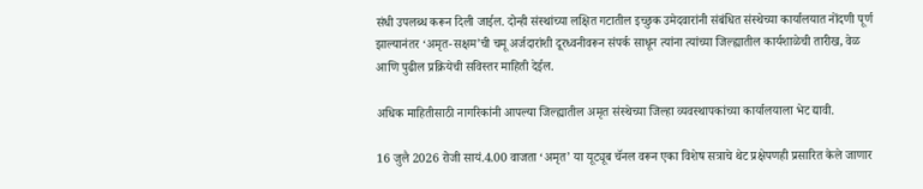संधी उपलब्ध करून दिली जाईल. दोन्ही संस्थांच्या लक्षित गटातील इच्छुक उमेदवारांनी संबंधित संस्थेच्या कार्यालयात नोंदणी पूर्ण झाल्यानंतर ‘अमृत-सक्षम’ची चमू अर्जदारांशी दूरध्वनीवरून संपर्क साधून त्यांना त्यांच्या जिल्ह्यातील कार्यशाळेची तारीख, वेळ आणि पुढील प्रक्रियेची सविस्तर माहिती देईल.

अधिक माहितीसाठी नागरिकांनी आपल्या जिल्ह्यातील अमृत संस्थेच्या जिल्हा व्यवस्थापकांच्या कार्यालयाला भेट द्यावी.

16 जुलै 2026 रोजी सायं.4.00 वाजता ‘अमृत’ या यूट्यूब चॅनल वरून एका विशेष सत्राचे थेट प्रक्षेपणही प्रसारित केले जाणार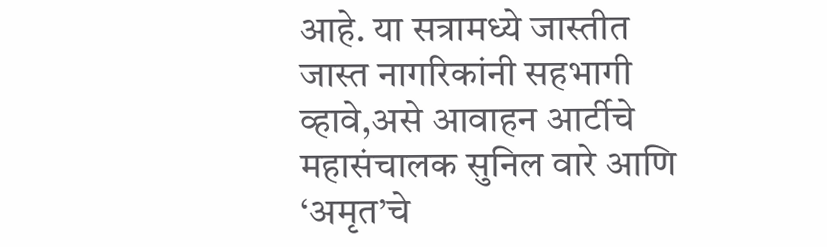आहे. या सत्रामध्ये जास्तीत जास्त नागरिकांनी सहभागी व्हावे,असे आवाहन आर्टीचे महासंचालक सुनिल वारे आणि ‘अमृत’चे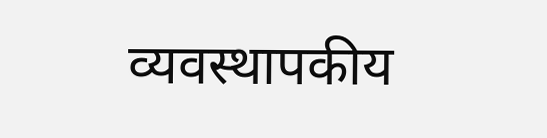व्यवस्थापकीय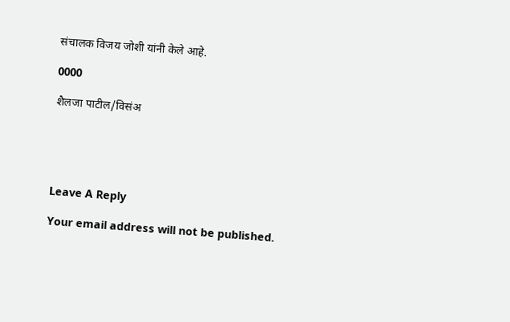संचालक विजय जोशी यांनी केले आहे.

0000

शैलजा पाटील/विसंअ





Leave A Reply

Your email address will not be published.